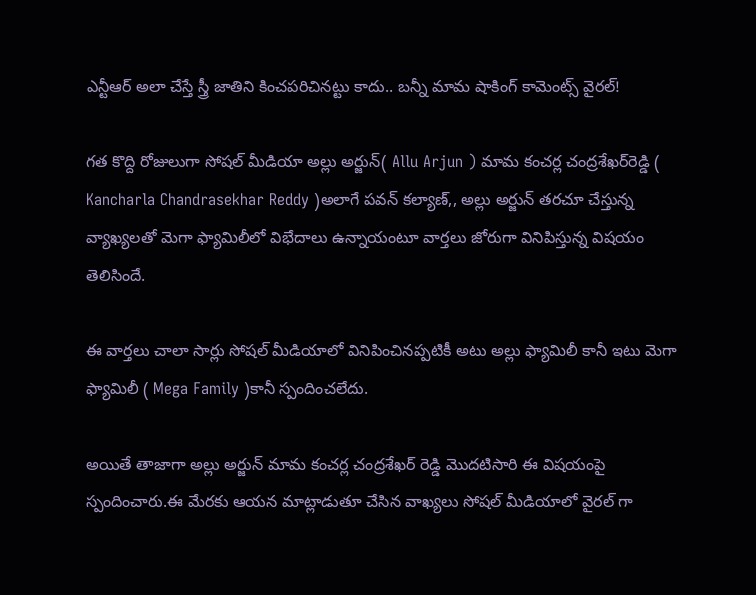ఎన్టీఆర్ అలా చేస్తే స్త్రీ జాతిని కించపరిచినట్టు కాదు.. బన్నీ మామ షాకింగ్ కామెంట్స్ వైరల్!

గత కొద్ది రోజులుగా సోషల్ మీడియా అల్లు అర్జున్‌( Allu Arjun ) మామ కంచర్ల చంద్రశేఖర్‌రెడ్డి ( Kancharla Chandrasekhar Reddy )అలాగే పవన్‌ కల్యాణ్‌,, అల్లు అర్జున్‌ తరచూ చేస్తున్న వ్యాఖ్యలతో మెగా ఫ్యామిలీలో విభేదాలు ఉన్నాయంటూ వార్తలు జోరుగా వినిపిస్తున్న విషయం తెలిసిందే.

ఈ వార్తలు చాలా సార్లు సోషల్ మీడియాలో వినిపించినప్పటికీ అటు అల్లు ఫ్యామిలీ కానీ ఇటు మెగా ఫ్యామిలీ ( Mega Family )కానీ స్పందించలేదు.

అయితే తాజాగా అల్లు అర్జున్ మామ కంచర్ల చంద్రశేఖర్ రెడ్డి మొదటిసారి ఈ విషయంపై స్పందించారు.ఈ మేరకు ఆయన మాట్లాడుతూ చేసిన వాఖ్యలు సోషల్ మీడియాలో వైరల్ గా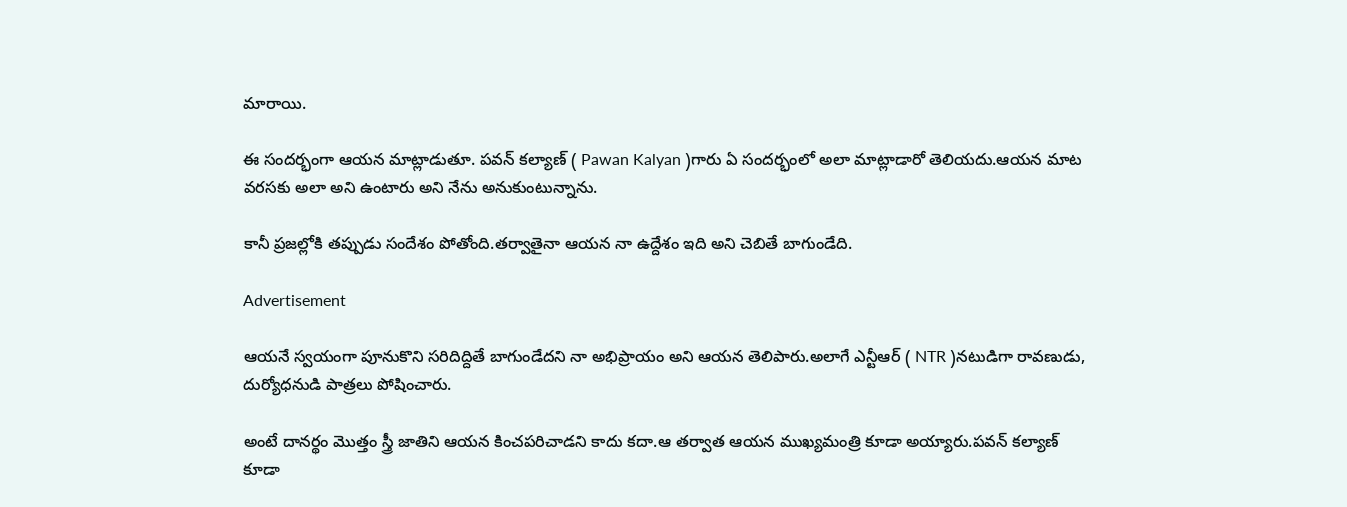మారాయి.

ఈ సందర్భంగా ఆయన మాట్లాడుతూ. పవన్ కల్యాణ్‌ ( Pawan Kalyan )గారు ఏ సందర్భంలో అలా మాట్లాడారో తెలియదు.ఆయన మాట వరసకు అలా అని ఉంటారు అని నేను అనుకుంటున్నాను.

కానీ ప్రజల్లోకి తప్పుడు సందేశం పోతోంది.తర్వాతైనా ఆయన నా ఉద్దేశం ఇది అని చెబితే బాగుండేది.

Advertisement

ఆయనే స్వయంగా పూనుకొని సరిదిద్దితే బాగుండేదని నా అభిప్రాయం అని ఆయన తెలిపారు.అలాగే ఎన్టీఆర్‌ ( NTR )నటుడిగా రావణుడు, దుర్యోధనుడి పాత్రలు పోషించారు.

అంటే దానర్థం మొత్తం స్త్రీ జాతిని ఆయన కించపరిచాడని కాదు కదా.ఆ తర్వాత ఆయన ముఖ్యమంత్రి కూడా అయ్యారు.పవన్‌ కల్యాణ్‌ కూడా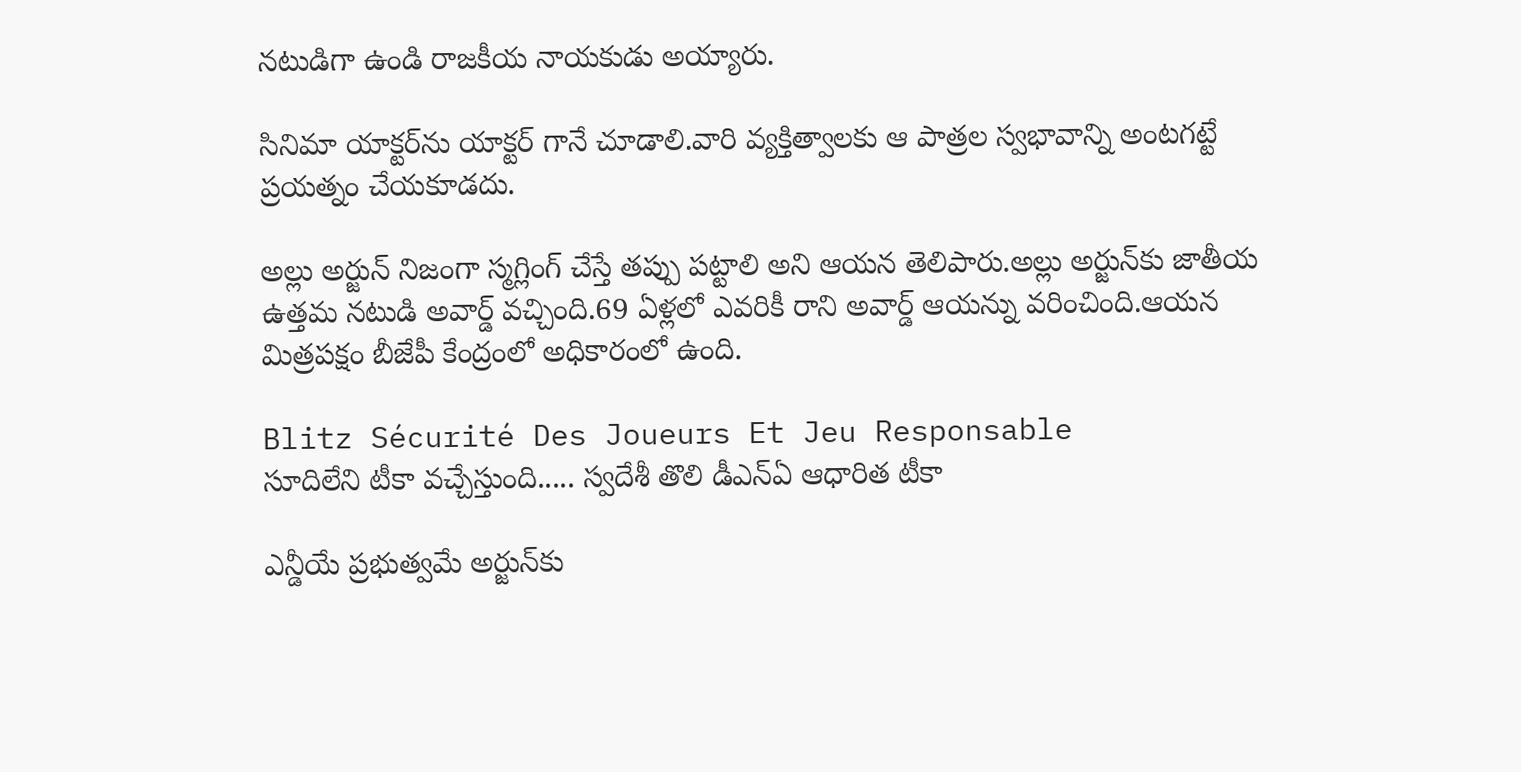నటుడిగా ఉండి రాజకీయ నాయకుడు అయ్యారు.

సినిమా యాక్టర్‌ను యాక్టర్‌ గానే చూడాలి.వారి వ్యక్తిత్వాలకు ఆ పాత్రల స్వభావాన్ని అంటగట్టే ప్రయత్నం చేయకూడదు.

అల్లు అర్జున్‌ నిజంగా స్మగ్లింగ్‌ చేస్తే తప్పు పట్టాలి అని ఆయన తెలిపారు.అల్లు అర్జున్‌కు జాతీయ ఉత్తమ నటుడి అవార్డ్‌ వచ్చింది.69 ఏళ్లలో ఎవరికీ రాని అవార్డ్‌ ఆయన్ను వరించింది.ఆయన మిత్రపక్షం బీజేపీ కేంద్రంలో అధికారంలో ఉంది.

Blitz Sécurité Des Joueurs Et Jeu Responsable
సూదిలేని టీకా వచ్చేస్తుంది..... స్వదేశీ తొలి డీఎన్ఏ ఆధారిత టీకా

ఎన్డీయే ప్రభుత్వమే అర్జున్‌కు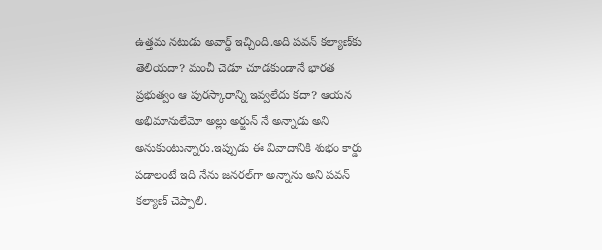ఉత్తమ నటుడు అవార్డ్‌ ఇచ్చింది.అది పవన్‌ కల్యాణ్‌కు తెలియదా? మంచీ చెడూ చూడకుండానే భారత ప్రభుత్వం ఆ పురస్కారాన్ని ఇవ్వలేదు కదా? ఆయన అభిమానులేమో అల్లు అర్జున్‌ నే అన్నాడు అని అనుకుంటున్నారు.ఇప్పుడు ఈ వివాదానికి శుభం కార్డు పడాలంటే ఇది నేను జనరల్‌గా అన్నాను అని పవన్‌ కల్యాణ్‌ చెప్పాలి.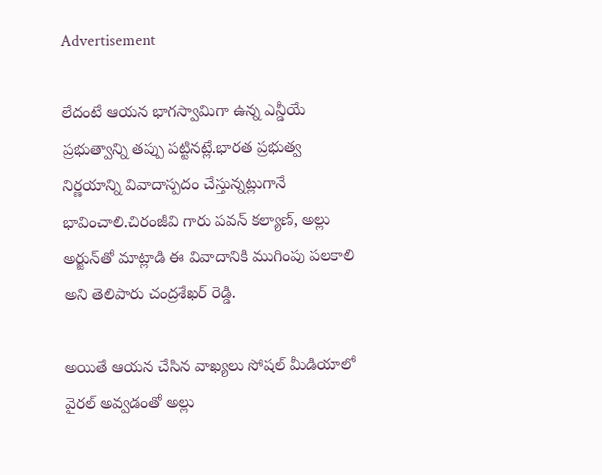Advertisement

లేదంటే ఆయన భాగస్వామిగా ఉన్న ఎన్డీయే ప్రభుత్వాన్ని తప్పు పట్టినట్లే.భారత ప్రభుత్వ నిర్ణయాన్ని వివాదాస్పదం చేస్తున్నట్లుగానే భావించాలి.చిరంజీవి గారు పవన్‌ కల్యాణ్‌, అల్లు అర్జున్‌తో మాట్లాడి ఈ వివాదానికి ముగింపు పలకాలి అని తెలిపారు చంద్రశేఖర్ రెడ్డి.

అయితే ఆయన చేసిన వాఖ్యలు సోషల్ మీడియాలో వైరల్ అవ్వడంతో అల్లు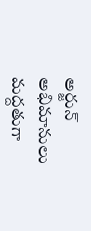అర్జున్ అభిమానులు మద్దతుగా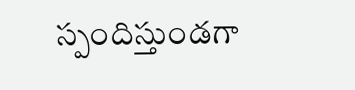స్పందిస్తుండగా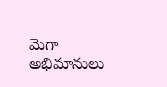మెగా అభిమానులు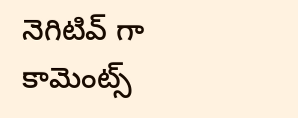నెగిటివ్ గా కామెంట్స్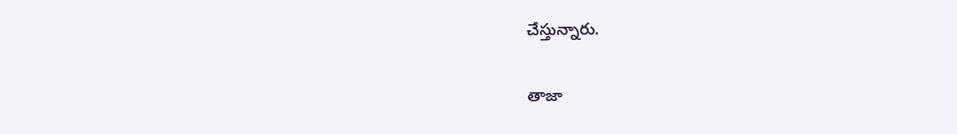చేస్తున్నారు.

తాజా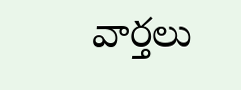వార్తలు